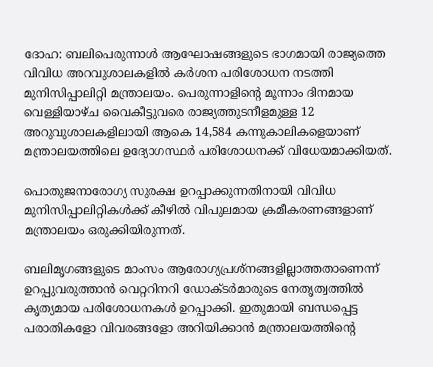ദോഹ: ബലിപെരുന്നാൾ ആഘോഷങ്ങളുടെ ഭാഗമായി രാജ്യത്തെ വിവിധ അറവുശാലകളിൽ കർശന പരിശോധന നടത്തി മുനിസിപ്പാലിറ്റി മന്ത്രാലയം. പെരുന്നാളിന്റെ മൂന്നാം ദിനമായ വെള്ളിയാഴ്ച വൈകീട്ടുവരെ രാജ്യത്തുടനീളമുള്ള 12 അറുവുശാലകളിലായി ആകെ 14,584 കന്നുകാലികളെയാണ് മന്ത്രാലയത്തിലെ ഉദ്യോഗസ്ഥർ പരിശോധനക്ക് വിധേയമാക്കിയത്.

പൊതുജനാരോഗ്യ സുരക്ഷ ഉറപ്പാക്കുന്നതിനായി വിവിധ മുനിസിപ്പാലിറ്റികൾക്ക് കീഴിൽ വിപുലമായ ക്രമീകരണങ്ങളാണ് മന്ത്രാലയം ഒരുക്കിയിരുന്നത്.

ബലിമൃഗങ്ങളുടെ മാംസം ആരോഗ്യപ്രശ്നങ്ങളില്ലാത്തതാണെന്ന് ഉറപ്പുവരുത്താൻ വെറ്ററിനറി ഡോക്ടർമാരുടെ നേതൃത്വത്തിൽ കൃത്യമായ പരിശോധനകൾ ഉറപ്പാക്കി. ഇതുമായി ബന്ധപ്പെട്ട പരാതികളോ വിവരങ്ങളോ അറിയിക്കാൻ മന്ത്രാലയത്തിന്റെ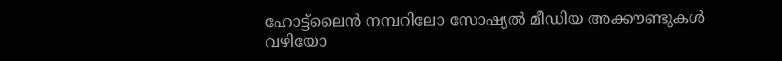ഹോട്ട്‌ലൈൻ നമ്പറിലോ സോഷ്യൽ മീഡിയ അക്കൗണ്ടുകൾ വഴിയോ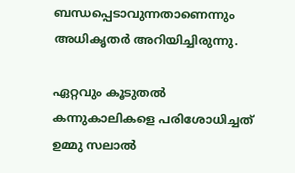ബന്ധപ്പെടാവുന്നതാണെന്നും അധികൃതർ അറിയിച്ചിരുന്നു.

ഏറ്റവും കൂടുതൽ കന്നുകാലികളെ പരിശോധിച്ചത് ഉമ്മു സലാൽ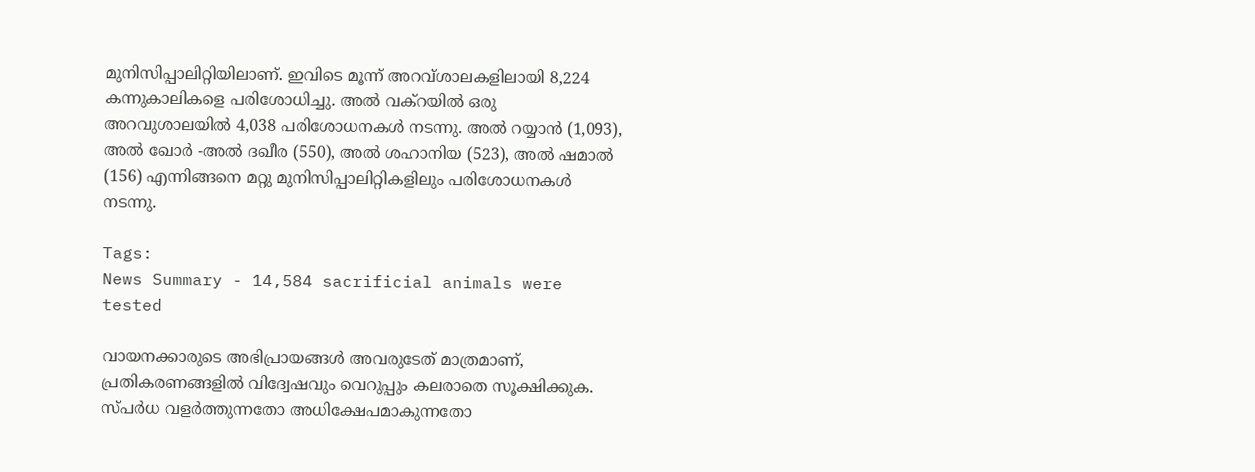മുനിസിപ്പാലിറ്റിയിലാണ്. ഇവിടെ മൂന്ന് അറവ്ശാലകളിലായി 8,224 കന്നുകാലികളെ പരിശോധിച്ചു. അൽ വക്റയിൽ ഒരു അറവുശാലയിൽ 4,038 പരിശോധനകൾ നടന്നു. അൽ റയ്യാൻ (1,093), അൽ ഖോർ -അൽ ദഖീര (550), അൽ ശഹാനിയ (523), അൽ ഷമാൽ (156) എന്നിങ്ങനെ മറ്റു മുനിസിപ്പാലിറ്റികളിലും പരിശോധനകൾ നടന്നു.

Tags:
News Summary - 14,584 sacrificial animals were tested

വായനക്കാരുടെ അഭിപ്രായങ്ങള്‍ അവരുടേത് മാത്രമാണ്, പ്രതികരണങ്ങളിൽ വിദ്വേഷവും വെറുപ്പും കലരാതെ സൂക്ഷിക്കുക. സ്പർധ വളർത്തുന്നതോ അധിക്ഷേപമാകുന്നതോ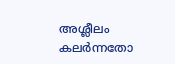അശ്ലീലം കലർന്നതോ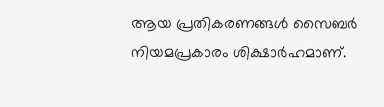ആയ പ്രതികരണങ്ങൾ സൈബർ നിയമപ്രകാരം ശിക്ഷാർഹമാണ്.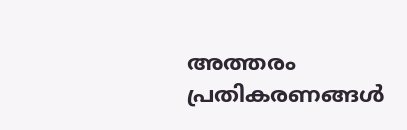അത്തരം പ്രതികരണങ്ങൾ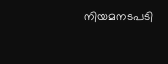നിയമനടപടി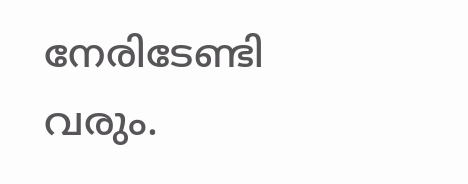നേരിടേണ്ടി വരും.